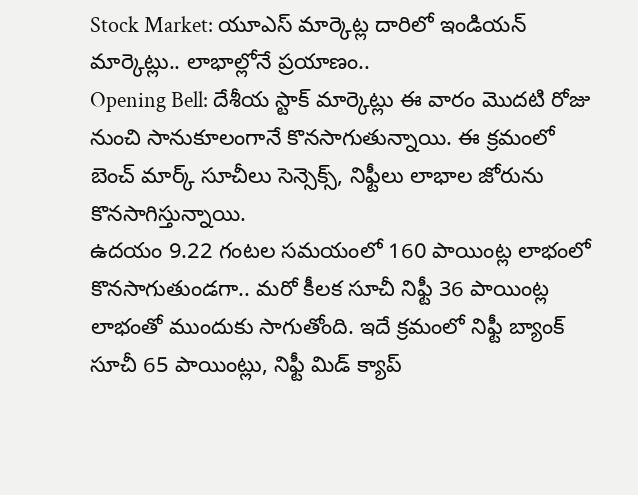Stock Market: యూఎస్ మార్కెట్ల దారిలో ఇండియన్ మార్కెట్లు.. లాభాల్లోనే ప్రయాణం..
Opening Bell: దేశీయ స్టాక్ మార్కెట్లు ఈ వారం మెుదటి రోజు నుంచి సానుకూలంగానే కొనసాగుతున్నాయి. ఈ క్రమంలో బెంచ్ మార్క్ సూచీలు సెన్సెక్స్, నిఫ్టీలు లాభాల జోరును కొనసాగిస్తున్నాయి.
ఉదయం 9.22 గంటల సమయంలో 160 పాయింట్ల లాభంలో కొనసాగుతుండగా.. మరో కీలక సూచీ నిఫ్టీ 36 పాయింట్ల లాభంతో ముందుకు సాగుతోంది. ఇదే క్రమంలో నిఫ్టీ బ్యాంక్ సూచీ 65 పాయింట్లు, నిఫ్టీ మిడ్ క్యాప్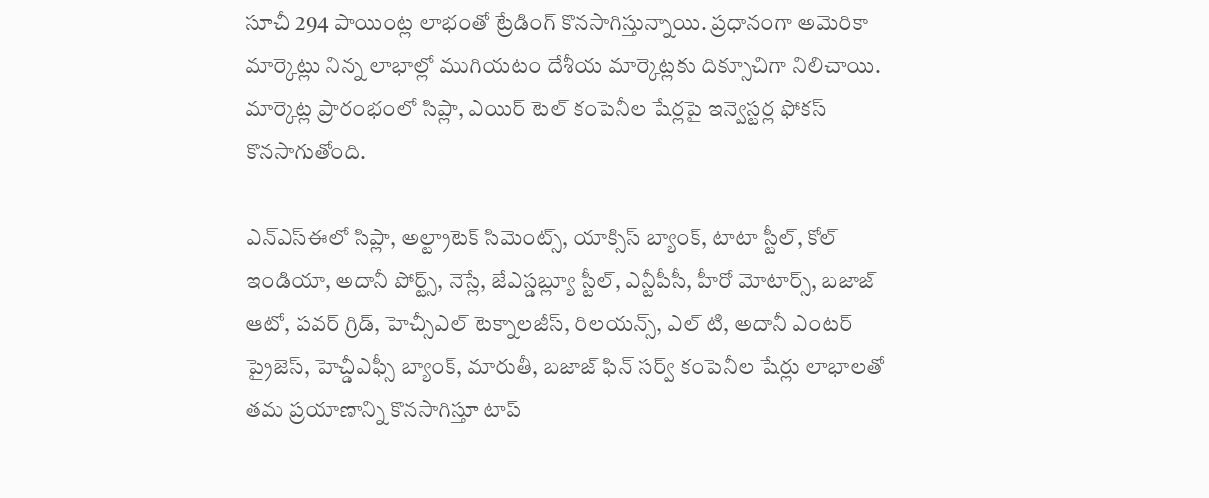సూచీ 294 పాయింట్ల లాభంతో ట్రేడింగ్ కొనసాగిస్తున్నాయి. ప్రధానంగా అమెరికా మార్కెట్లు నిన్న లాభాల్లో ముగియటం దేశీయ మార్కెట్లకు దిక్సూచిగా నిలిచాయి. మార్కెట్ల ప్రారంభంలో సిప్లా, ఎయిర్ టెల్ కంపెనీల షేర్లపై ఇన్వెస్టర్ల ఫోకస్ కొనసాగుతోంది.

ఎన్ఎస్ఈలో సిప్లా, అల్ట్రాటెక్ సిమెంట్స్, యాక్సిస్ బ్యాంక్, టాటా స్టీల్, కోల్ ఇండియా, అదానీ పోర్ట్స్, నెస్లే, జేఎస్డబ్ల్యూ స్టీల్, ఎన్టీపీసీ, హీరో మోటార్స్, బజాజ్ ఆటో, పవర్ గ్రిడ్, హెచ్సీఎల్ టెక్నాలజీస్, రిలయన్స్, ఎల్ టి, అదానీ ఎంటర్ ప్రైజెస్, హెచ్డీఎఫ్సీ బ్యాంక్, మారుతీ, బజాజ్ ఫిన్ సర్వ్ కంపెనీల షేర్లు లాభాలతో తమ ప్రయాణాన్ని కొనసాగిస్తూ టాప్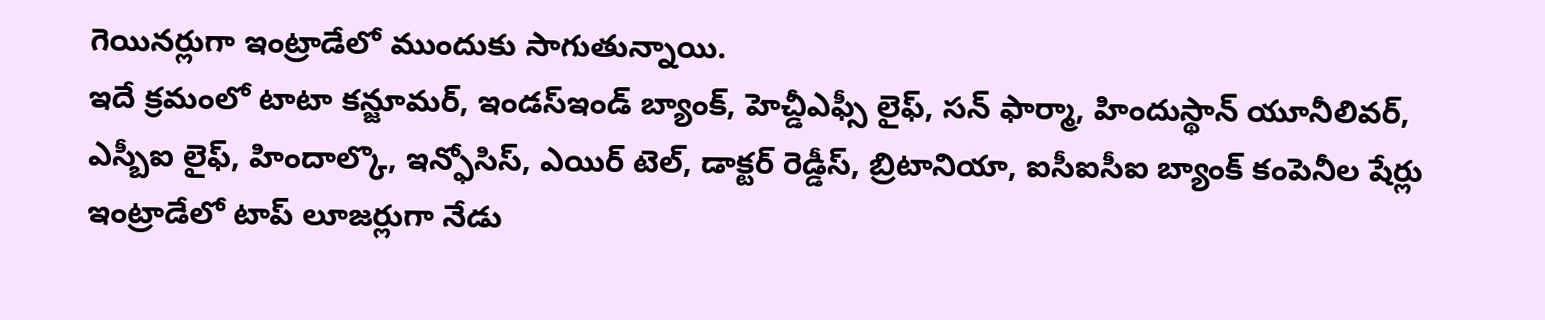గెయినర్లుగా ఇంట్రాడేలో ముందుకు సాగుతున్నాయి.
ఇదే క్రమంలో టాటా కన్జూమర్, ఇండస్ఇండ్ బ్యాంక్, హెచ్డీఎఫ్సీ లైఫ్, సన్ ఫార్మా, హిందుస్థాన్ యూనీలివర్, ఎస్బీఐ లైఫ్, హిందాల్కొ, ఇన్ఫోసిస్, ఎయిర్ టెల్, డాక్టర్ రెడ్డీస్, బ్రిటానియా, ఐసీఐసీఐ బ్యాంక్ కంపెనీల షేర్లు ఇంట్రాడేలో టాప్ లూజర్లుగా నేడు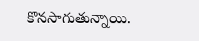కొనసాగుతున్నాయి.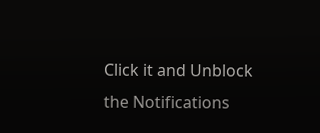Click it and Unblock the Notifications